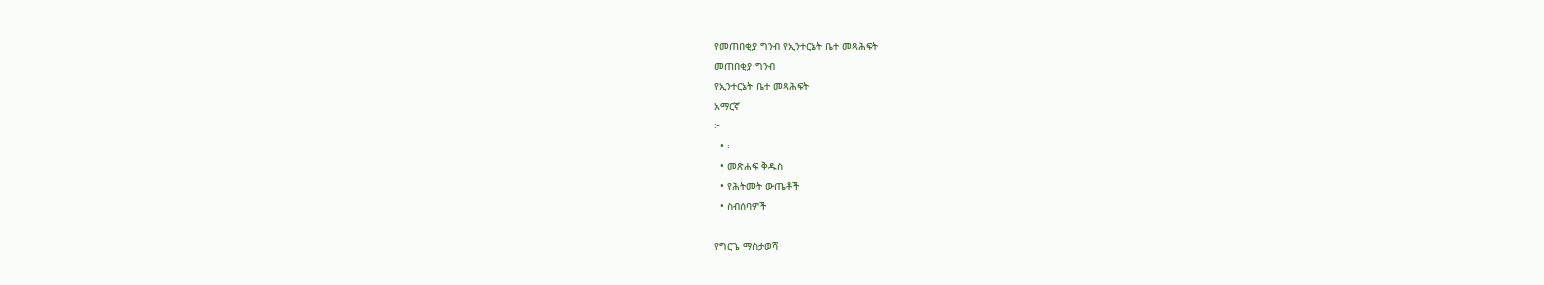የመጠበቂያ ግንብ የኢንተርኔት ቤተ መጻሕፍት
መጠበቂያ ግንብ
የኢንተርኔት ቤተ መጻሕፍት
አማርኛ
፦
  • ፡
  • መጽሐፍ ቅዱስ
  • የሕትመት ውጤቶች
  • ስብሰባዎች

የግርጌ ማስታወሻ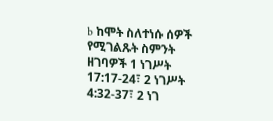b ከሞት ስለተነሱ ሰዎች የሚገልጹት ስምንት ዘገባዎች 1 ነገሥት 17:17-24፣ 2 ነገሥት 4:32-37፣ 2 ነገ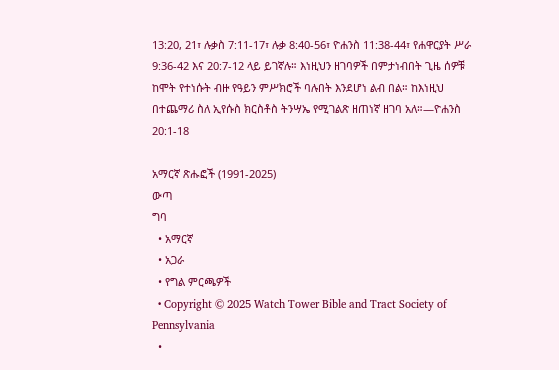13:20, 21፣ ሉቃስ 7:11-17፣ ሉቃ 8:40-56፣ ዮሐንስ 11:38-44፣ የሐዋርያት ሥራ 9:36-42 እና 20:7-12 ላይ ይገኛሉ። እነዚህን ዘገባዎች በምታነብበት ጊዜ ሰዎቹ ከሞት የተነሱት ብዙ የዓይን ምሥክሮች ባሉበት እንደሆነ ልብ በል። ከእነዚህ በተጨማሪ ስለ ኢየሱስ ክርስቶስ ትንሣኤ የሚገልጽ ዘጠነኛ ዘገባ አለ።—ዮሐንስ 20:1-18

አማርኛ ጽሑፎች (1991-2025)
ውጣ
ግባ
  • አማርኛ
  • አጋራ
  • የግል ምርጫዎች
  • Copyright © 2025 Watch Tower Bible and Tract Society of Pennsylvania
  •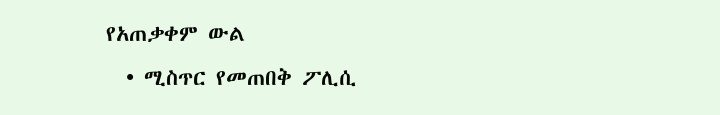የአጠቃቀም ውል
  • ሚስጥር የመጠበቅ ፖሊሲ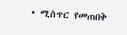• ሚስጥር የመጠበቅ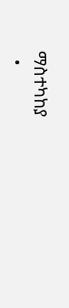ማስተካከያ
  •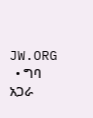JW.ORG
  • ግባ
አጋራ